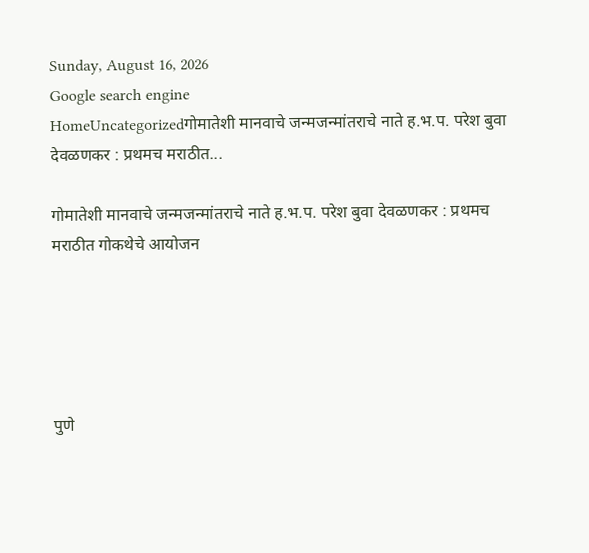Sunday, August 16, 2026
Google search engine
HomeUncategorizedगोमातेशी मानवाचे जन्मजन्मांतराचे नाते ह.भ.प. परेश बुवा देवळणकर : प्रथमच मराठीत...

गोमातेशी मानवाचे जन्मजन्मांतराचे नाते ह.भ.प. परेश बुवा देवळणकर : प्रथमच मराठीत गोकथेचे आयोजन





पुणे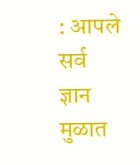: आपले सर्व ज्ञान मुळात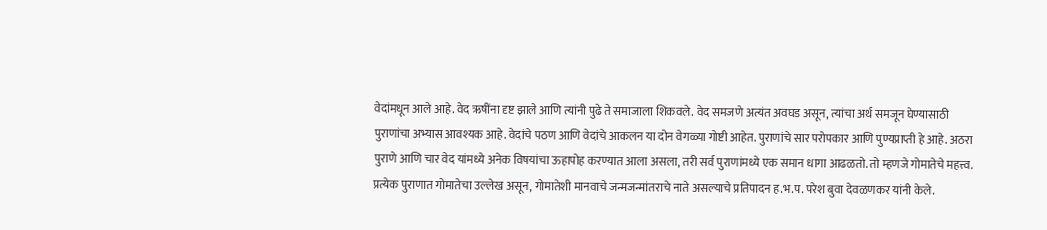वेदांमधून आले आहे. वेद ऋषींना दृष्ट झाले आणि त्यांनी पुढे ते समाजाला शिकवले. वेद समजणे अत्यंत अवघड असून, त्यांचा अर्थ समजून घेण्यासाठी पुराणांचा अभ्यास आवश्यक आहे. वेदांचे पठण आणि वेदांचे आकलन या दोन वेगळ्या गोष्टी आहेत. पुराणांचे सार परोपकार आणि पुण्यप्राप्ती हे आहे. अठरा पुराणे आणि चार वेद यांमध्ये अनेक विषयांचा ऊहापोह करण्यात आला असला, तरी सर्व पुराणांमध्ये एक समान धागा आढळतो. तो म्हणजे गोमातेचे महत्त्व. प्रत्येक पुराणात गोमातेचा उल्लेख असून, गोमातेशी मानवाचे जन्मजन्मांतराचे नाते असल्याचे प्रतिपादन ह.भ.प. परेश बुवा देवळणकर यांनी केले.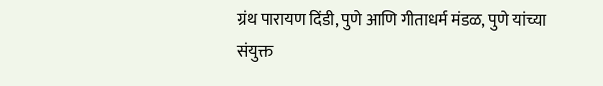ग्रंथ पारायण दिंडी, पुणे आणि गीताधर्म मंडळ, पुणे यांच्या संयुक्त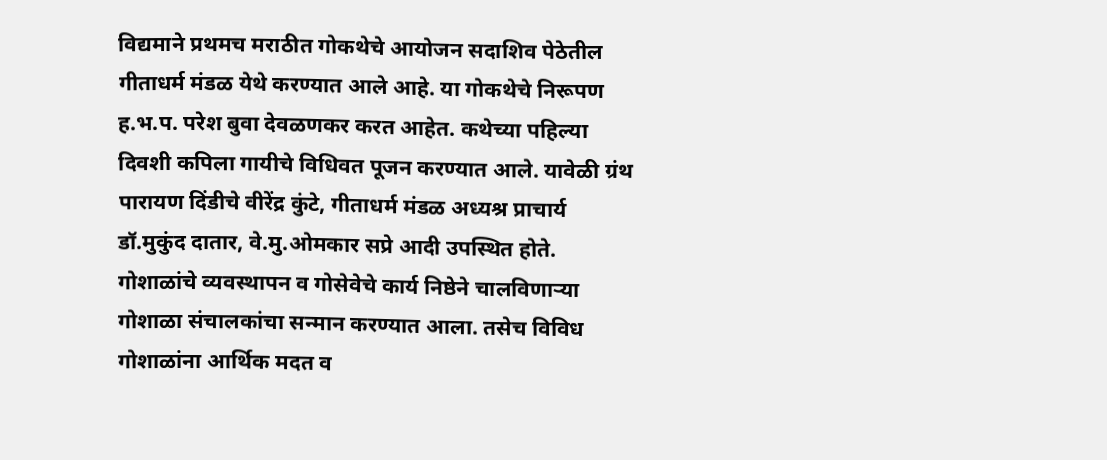विद्यमाने प्रथमच मराठीत गोकथेचे आयोजन सदाशिव पेठेतील गीताधर्म मंडळ येथे करण्यात आले आहे. या गोकथेचे निरूपण ह.भ.प. परेश बुवा देवळणकर करत आहेत. कथेच्या पहिल्या दिवशी कपिला गायीचे विधिवत पूजन करण्यात आले. यावेळी ग्रंथ पारायण दिंडीचे वीरेंद्र कुंटे, गीताधर्म मंडळ अध्यश्र प्राचार्य डॉ.मुकुंद दातार, वे.मु.ओमकार सप्रे आदी उपस्थित होते. गोशाळांचे व्यवस्थापन व गोसेवेचे कार्य निष्ठेने चालविणाऱ्या गोशाळा संचालकांचा सन्मान करण्यात आला. तसेच विविध गोशाळांना आर्थिक मदत व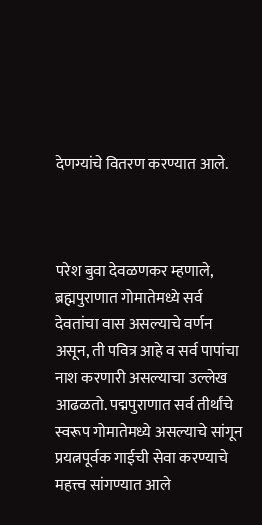देणग्यांचे वितरण करण्यात आले.



परेश बुवा देवळणकर म्हणाले, ब्रह्मपुराणात गोमातेमध्ये सर्व देवतांचा वास असल्याचे वर्णन असून, ती पवित्र आहे व सर्व पापांचा नाश करणारी असल्याचा उल्लेख आढळतो. पद्मपुराणात सर्व तीर्थांचे स्वरूप गोमातेमध्ये असल्याचे सांगून प्रयत्नपूर्वक गाईची सेवा करण्याचे महत्त्व सांगण्यात आले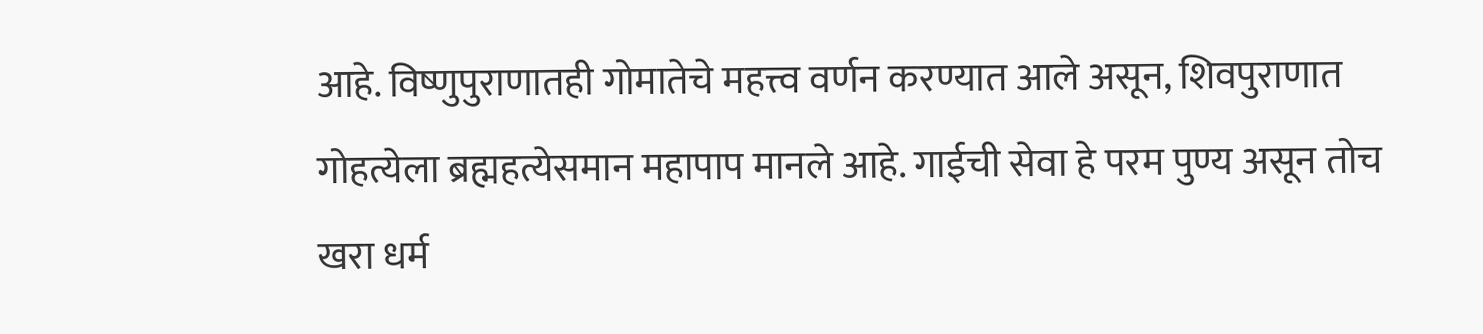आहे. विष्णुपुराणातही गोमातेचे महत्त्व वर्णन करण्यात आले असून, शिवपुराणात गोहत्येला ब्रह्महत्येसमान महापाप मानले आहे. गाईची सेवा हे परम पुण्य असून तोच खरा धर्म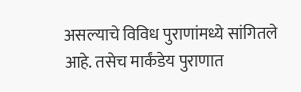असल्याचे विविध पुराणांमध्ये सांगितले आहे. तसेच मार्कंडेय पुराणात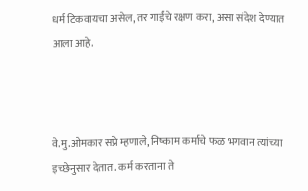धर्म टिकवायचा असेल, तर गाईंचे रक्षण करा, असा संदेश देण्यात आला आहे.



वे.मु.ओमकार सप्रे म्हणाले, निष्काम कर्माचे फळ भगवान त्यांच्या इच्छेनुसार देतात. कर्म करताना ते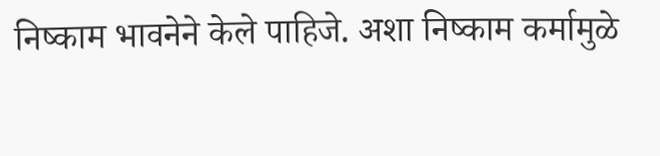निष्काम भावनेने केले पाहिजे. अशा निष्काम कर्मामुळे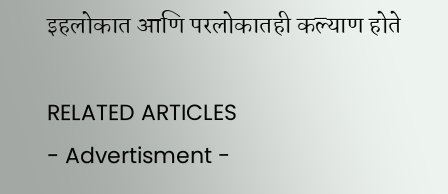इहलोकात आणि परलोकातही कल्याण होते

RELATED ARTICLES
- Advertisment -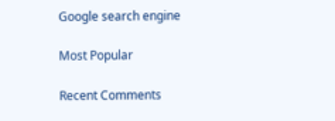Google search engine

Most Popular

Recent Comments